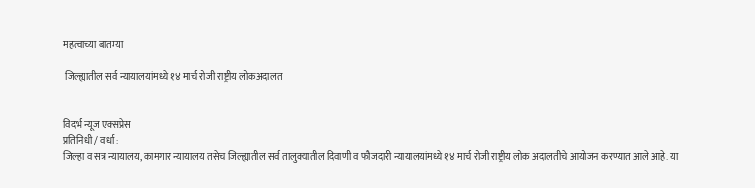महत्वाच्या बातम्या

 जिल्ह्यातील सर्व न्यायालयांमध्ये १४ मार्च रोजी राष्ट्रीय लोकअदालत


विदर्भ न्यूज एक्सप्रेस
प्रतिनिधी / वर्धा :
जिल्हा व सत्र न्यायालय, कामगार न्यायालय तसेच जिल्ह्यातील सर्व तालुक्यातील दिवाणी व फौजदारी न्यायालयांमध्ये १४ मार्च रोजी राष्ट्रीय लोक अदालतीचे आयोजन करण्यात आले आहे. या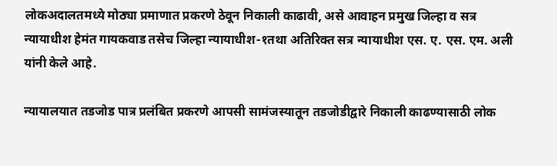लोकअदालतमध्ये मोठ्या प्रमाणात प्रकरणे ठेवून निकाली काढावी, असे आवाहन प्रमुख जिल्हा व सत्र न्यायाधीश हेमंत गायकवाड तसेच जिल्हा न्यायाधीश-१तथा अतिरिक्त सत्र न्यायाधीश एस. ए. एस. एम. अली यांनी केले आहे.

न्यायालयात तडजोड पात्र प्रलंबित प्रकरणे आपसी सामंजस्यातून तडजोडीद्वारे निकाली काढण्यासाठी लोक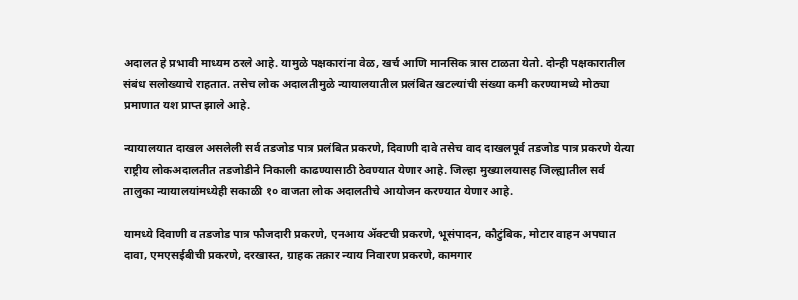अदालत हे प्रभावी माध्यम ठरले आहे. यामुळे पक्षकारांना वेळ, खर्च आणि मानसिक त्रास टाळता येतो. दोन्ही पक्षकारातील संबंध सलोख्याचे राहतात. तसेच लोक अदालतीमुळे न्यायालयातील प्रलंबित खटल्यांची संख्या कमी करण्यामध्ये मोठ्या प्रमाणात यश प्राप्त झाले आहे.

न्यायालयात दाखल असलेली सर्व तडजोड पात्र प्रलंबित प्रकरणे, दिवाणी दावे तसेच वाद दाखलपूर्व तडजोड पात्र प्रकरणे येत्या राष्ट्रीय लोकअदालतीत तडजोडीने निकाली काढण्यासाठी ठेवण्यात येणार आहे. जिल्हा मुख्यालयासह जिल्ह्यातील सर्व तालुका न्यायालयांमध्येही सकाळी १० वाजता लोक अदालतीचे आयोजन करण्यात येणार आहे.

यामध्ये दिवाणी व तडजोड पात्र फौजदारी प्रकरणे, एनआय ॲक्टची प्रकरणे, भूसंपादन, कौटुंबिक, मोटार वाहन अपघात दावा, एमएसईबीची प्रकरणे, दरखास्त, ग्राहक तक्रार न्याय निवारण प्रकरणे, कामगार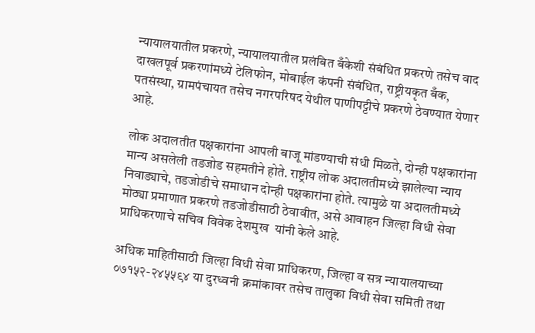न्यायालयातील प्रकरणे, न्यायालयातील प्रलंबित बँकेशी संबंधित प्रकरणे तसेच वाद दाखलपूर्व प्रकरणांमध्ये टेलिफोन, मोबाईल कंपनी संबंधित, राष्ट्रीयकृत बँक, पतसंस्था, ग्रामपंचायत तसेच नगरपरिषद येथील पाणीपट्टीचे प्रकरणे ठेवण्यात येणार आहे.

लोक अदालतीत पक्षकारांना आपली बाजू मांडण्याची संधी मिळते, दोन्ही पक्षकारांना मान्य असलेली तडजोड सहमतीने होते. राष्ट्रीय लोक अदालतीमध्ये झालेल्या न्याय निवाड्याचे, तडजोडीचे समाधान दोन्ही पक्षकारांना होते. त्यामुळे या अदालतीमध्ये मोठ्या प्रमाणात प्रकरणे तडजोडीसाठी ठेवावीत, असे आवाहन जिल्हा विधी सेवा प्राधिकरणाचे सचिव विवेक देशमुख  यांनी केले आहे.

अधिक माहितीसाठी जिल्हा विधी सेवा प्राधिकरण, जिल्हा व सत्र न्यायालयाच्या ०७१५२-२४५५९४ या दुरध्वनी क्रमांकावर तसेच तालुका विधी सेवा समिती तथा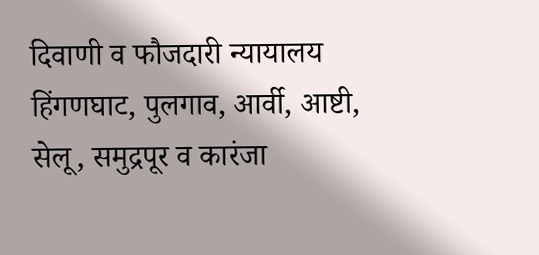दिवाणी व फौजदारी न्यायालय हिंगणघाट, पुलगाव, आर्वी, आष्टी, सेलू, समुद्रपूर व कारंजा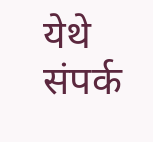येथे संपर्क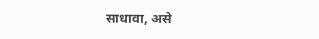साधावा, असे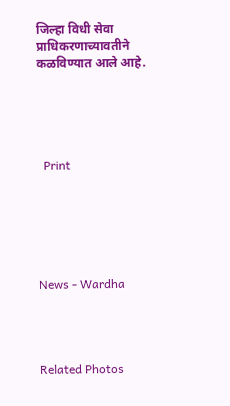जिल्हा विधी सेवा प्राधिकरणाच्यावतीने कळविण्यात आले आहे.





  Print






News - Wardha




Related Photos